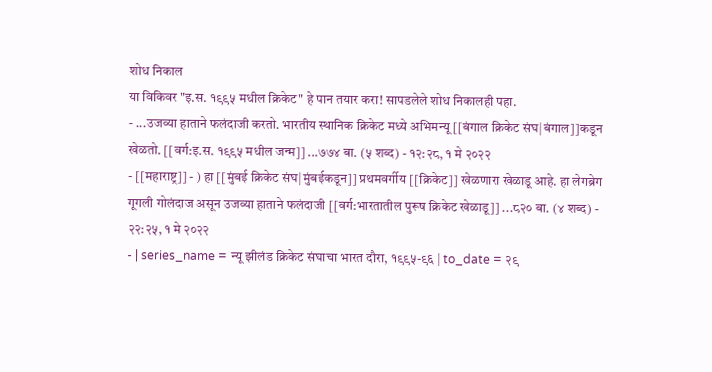शोध निकाल
या विकिवर "इ.स. १९९५ मधील क्रिकेट" हे पान तयार करा! सापडलेले शोध निकालही पहा.
- ...उजव्या हाताने फलंदाजी करतो. भारतीय स्थानिक क्रिकेट मध्ये अभिमन्यू [[बंगाल क्रिकेट संघ|बंगाल]]कडून खेळतो. [[वर्ग:इ.स. १९९५ मधील जन्म]] ...७७४ बा. (५ शब्द) - १२:२८, १ मे २०२२
- [[महाराष्ट्र]] - ) हा [[मुंबई क्रिकेट संघ|मुंबईकडून]] प्रथमवर्गीय [[क्रिकेट]] खेळणारा खेळाडू आहे. हा लेगब्रेग गूगली गोलंदाज असून उजव्या हाताने फलंदाजी [[वर्ग:भारतातील पुरूष क्रिकेट खेळाडू]] ...८२० बा. (४ शब्द) - २२:२५, १ मे २०२२
- | series_name = न्यू झीलंड क्रिकेट संघाचा भारत दौरा, १९९५-९६ | to_date = २९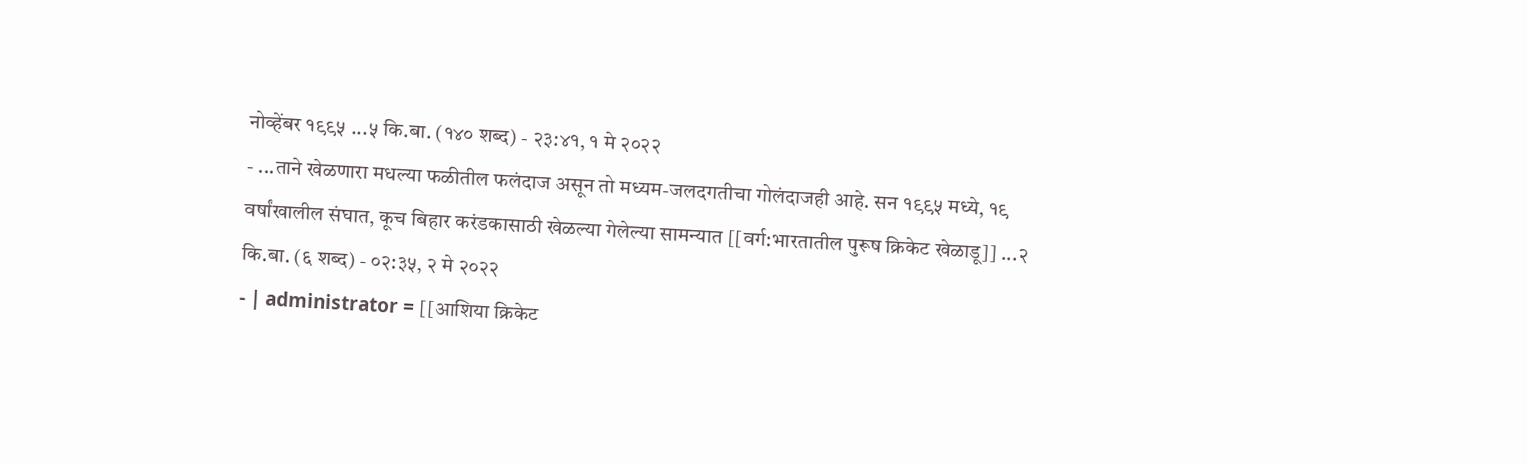नोव्हेंबर १९९५ ...५ कि.बा. (१४० शब्द) - २३:४१, १ मे २०२२
- ...ताने खेळणारा मधल्या फळीतील फलंदाज असून तो मध्यम-जलदगतीचा गोलंदाजही आहे. सन १९९५ मध्ये, १९ वर्षांखालील संघात, कूच बिहार करंडकासाठी खेळल्या गेलेल्या सामन्यात [[वर्ग:भारतातील पुरूष क्रिकेट खेळाडू]] ...२ कि.बा. (६ शब्द) - ०२:३५, २ मे २०२२
- | administrator = [[आशिया क्रिकेट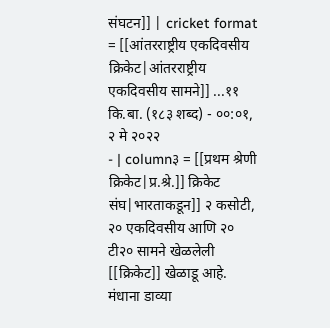संघटन]] | cricket format = [[आंतरराष्ट्रीय एकदिवसीय क्रिकेट|आंतरराष्ट्रीय एकदिवसीय सामने]] ...११ कि.बा. (१८३ शब्द) - ००:०१, २ मे २०२२
- | column३ = [[प्रथम श्रेणी क्रिकेट|प्र.श्रे.]] क्रिकेट संघ|भारताकडून]] २ कसोटी, २० एकदिवसीय आणि २० टी२० सामने खेळलेली [[क्रिकेट]] खेळाडू आहे. मंधाना डाव्या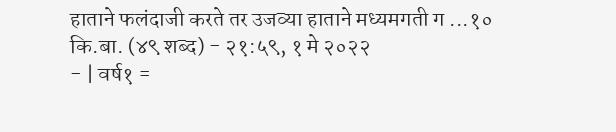हाताने फलंदाजी करते तर उजव्या हाताने मध्यमगती ग ...१० कि.बा. (४९ शब्द) - २१:५९, १ मे २०२२
- | वर्ष१ =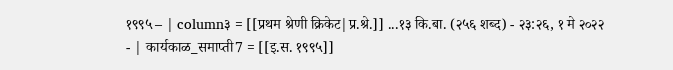१९९५ – | column३ = [[प्रथम श्रेणी क्रिकेट|प्र.श्रे.]] ...१३ कि.बा. (२५६ शब्द) - २३:२६, १ मे २०२२
- | कार्यकाळ_समाप्ती7 = [[इ.स. १९९५]]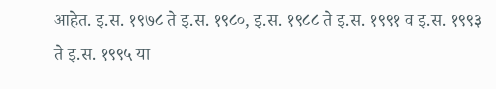आहेत. इ.स. १९७८ ते इ.स. १९८०, इ.स. १९८८ ते इ.स. १९९१ व इ.स. १९९३ ते इ.स. १९९५ या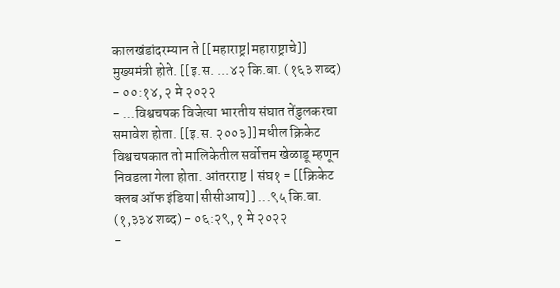कालखंडांदरम्यान ते [[महाराष्ट्र|महाराष्ट्राचे]] मुख्यमंत्री होते. [[इ.स. ...४२ कि.बा. (१६३ शब्द) - ००:१४, २ मे २०२२
- ...विश्वचषक विजेत्या भारतीय संघात तेंडुलकरचा समावेश होता. [[इ.स. २००३]] मधील क्रिकेट विश्वचषकात तो मालिकेतील सर्वोत्तम खेळाडू म्हणून निवडला गेला होता. आंतरराष्ट | संघ१ = [[क्रिकेट क्लब ऑफ इंडिया|सीसीआय]] ...९५ कि.बा. (१,३३४ शब्द) - ०६:२९, १ मे २०२२
-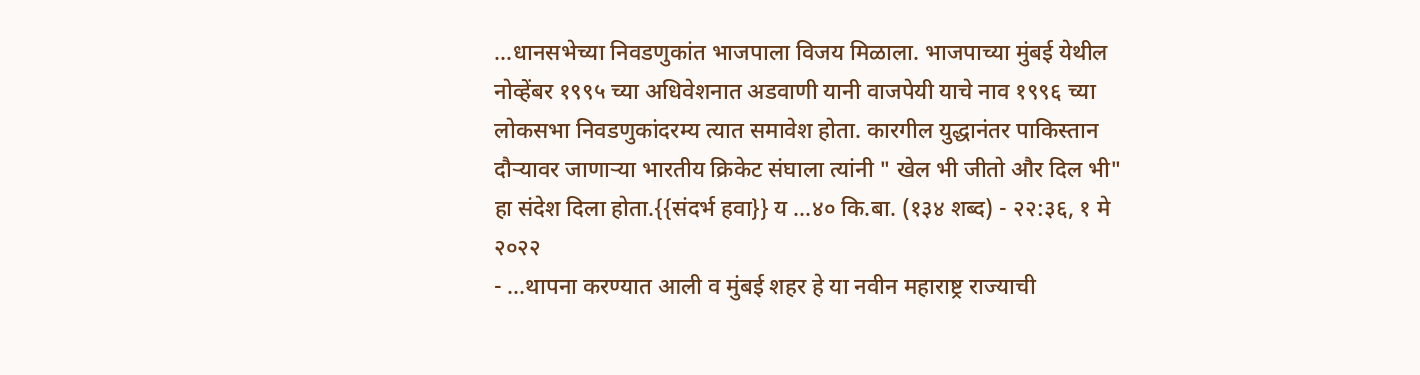...धानसभेच्या निवडणुकांत भाजपाला विजय मिळाला. भाजपाच्या मुंबई येथील नोव्हेंबर १९९५ च्या अधिवेशनात अडवाणी यानी वाजपेयी याचे नाव १९९६ च्या लोकसभा निवडणुकांदरम्य त्यात समावेश होता. कारगील युद्धानंतर पाकिस्तान दौऱ्यावर जाणाऱ्या भारतीय क्रिकेट संघाला त्यांनी " खेल भी जीतो और दिल भी" हा संदेश दिला होता.{{संदर्भ हवा}} य ...४० कि.बा. (१३४ शब्द) - २२:३६, १ मे २०२२
- ...थापना करण्यात आली व मुंबई शहर हे या नवीन महाराष्ट्र राज्याची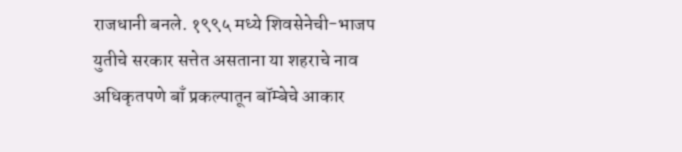राजधानी बनले. १९९५ मध्ये शिवसेनेची-भाजप युतीचे सरकार सत्तेत असताना या शहराचे नाव अधिकृतपणे बाँ प्रकल्पातून बॉम्बेचे आकार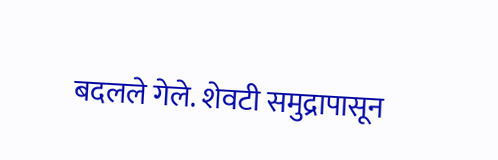बदलले गेले. शेवटी समुद्रापासून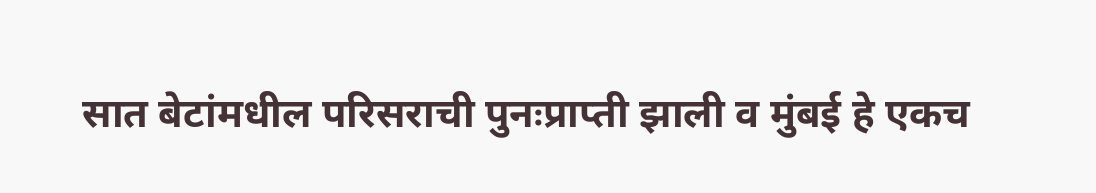सात बेटांमधील परिसराची पुनःप्राप्ती झाली व मुंबई हे एकच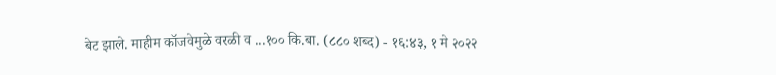बेट झाले. माहीम कॉजवेमुळे वरळी व ...१०० कि.बा. (८८० शब्द) - १६:४३, १ मे २०२२